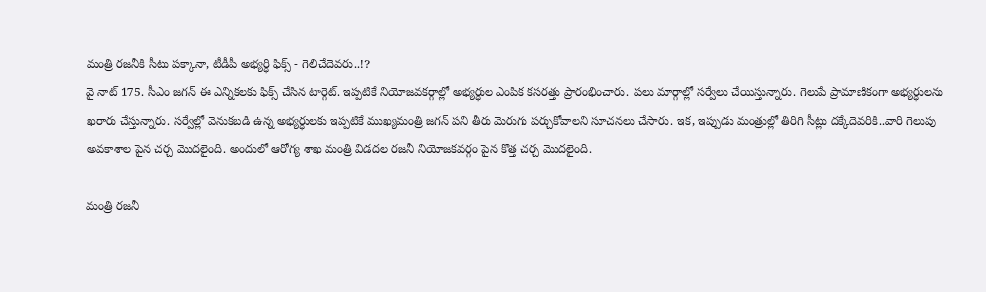మంత్రి రజనీకి సీటు పక్కానా, టీడీపీ అభ్యర్ధి ఫిక్స్ - గెలిచేదెవరు..!?
వై నాట్ 175. సీఎం జగన్ ఈ ఎన్నికలకు ఫిక్స్ చేసిన టార్గెట్. ఇప్పటికే నియోజవకర్గాల్లో అభ్యర్ధుల ఎంపిక కసరత్తు ప్రారంభించారు. పలు మార్గాల్లో సర్వేలు చేయిస్తున్నారు. గెలుపే ప్రామాణికంగా అభ్యర్ధులను ఖరారు చేస్తున్నారు. సర్వేల్లో వెనుకబడి ఉన్న అభ్యర్ధులకు ఇప్పటికే ముఖ్యమంత్రి జగన్ పని తీరు మెరుగు పర్చుకోవాలని సూచనలు చేసారు. ఇక, ఇప్పుడు మంత్రుల్లో తిరిగి సీట్లు దక్కేదెవరికి..వారి గెలుపు అవకాశాల పైన చర్చ మొదలైంది. అందులో ఆరోగ్య శాఖ మంత్రి విడదల రజనీ నియోజకవర్గం పైన కొత్త చర్చ మొదలైంది.

మంత్రి రజనీ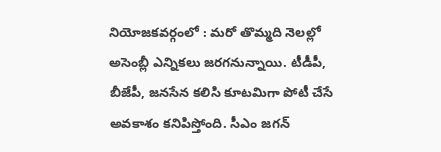నియోజకవర్గంలో : మరో తొమ్మది నెలల్లో అసెంబ్లీ ఎన్నికలు జరగనున్నాయి. టీడీపీ, బీజేపీ, జనసేన కలిసి కూటమిగా పోటీ చేసే అవకాశం కనిపిస్తోంది. సీఎం జగన్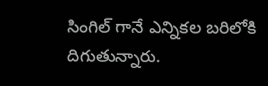సింగిల్ గానే ఎన్నికల బరిలోకి దిగుతున్నారు.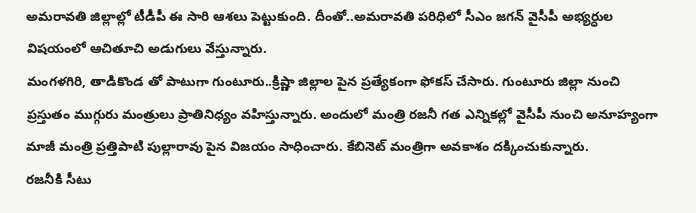అమరావతి జిల్లాల్లో టీడీపీ ఈ సారి ఆశలు పెట్టుకుంది. దీంతో..అమరావతి పరిధిలో సీఎం జగన్ వైసీపీ అభ్యర్ధుల విషయంలో ఆచితూచి అడుగులు వేస్తున్నారు.
మంగళగిరి, తాడికొండ తో పాటుగా గుంటూరు..క్రిష్ణా జిల్లాల పైన ప్రత్యేకంగా ఫోకస్ చేసారు. గుంటూరు జిల్లా నుంచి ప్రస్తుతం ముగ్గురు మంత్రులు ప్రాతినిధ్యం వహిస్తున్నారు. అందులో మంత్రి రజనీ గత ఎన్నికల్లో వైసీపీ నుంచి అనూహ్యంగా మాజీ మంత్రి ప్రత్తిపాటి పుల్లారావు పైన విజయం సాధించారు. కేబినెట్ మంత్రిగా అవకాశం దక్కించుకున్నారు.
రజనీకి సీటు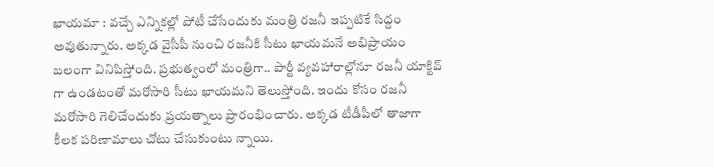ఖాయమా : వచ్చే ఎన్నికల్లో పోటీ చేసేందుకు మంత్రి రజనీ ఇప్పటికే సిద్దం అవుతున్నారు. అక్కడ వైసీపీ నుంచి రజనీకి సీటు ఖాయమనే అభిప్రాయం బలంగా వినిపిస్తోంది. ప్రభుత్వంలో మంత్రిగా.. పార్టీ వ్యవహారాల్లోనూ రజనీ యాక్టివ్ గా ఉండటంతో మరోసారి సీటు ఖాయమని తెలుస్తోంది. ఇందు కోసం రజనీ మరోసారి గెలిచేందుకు ప్రయత్నాలు ప్రారంభించారు. అక్కడ టీడీపీలో తాజాగా కీలక పరిణామాలు చోటు చేసుకుంటు న్నాయి.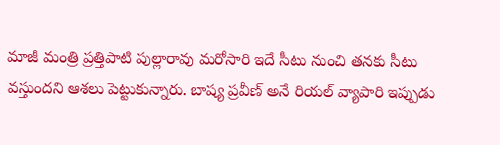మాజీ మంత్రి ప్రత్తిపాటి పుల్లారావు మరోసారి ఇదే సీటు నుంచి తనకు సీటు వస్తుందని ఆశలు పెట్టుకున్నారు. బాష్య ప్రవీణ్ అనే రియల్ వ్యాపారి ఇప్పుడు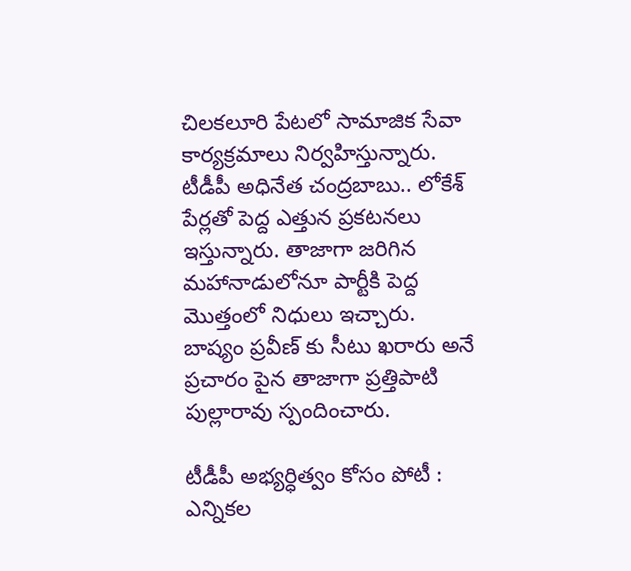చిలకలూరి పేటలో సామాజిక సేవా కార్యక్రమాలు నిర్వహిస్తున్నారు. టీడీపీ అధినేత చంద్రబాబు.. లోకేశ్ పేర్లతో పెద్ద ఎత్తున ప్రకటనలు ఇస్తున్నారు. తాజాగా జరిగిన మహానాడులోనూ పార్టీకి పెద్ద మొత్తంలో నిధులు ఇచ్చారు. బాష్యం ప్రవీణ్ కు సీటు ఖరారు అనే ప్రచారం పైన తాజాగా ప్రత్తిపాటి పుల్లారావు స్పందించారు.

టీడీపీ అభ్యర్ధిత్వం కోసం పోటీ : ఎన్నికల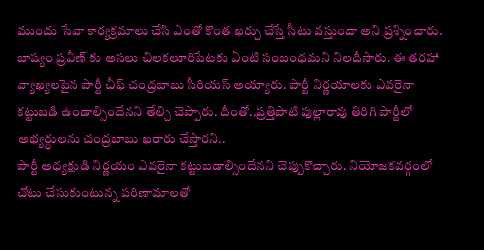ముందు సేవా కార్యక్రమాలు చేసి ఎంతో కొంత ఖర్చు చేస్తే సీటు వస్తుందా అని ప్రశ్నించారు. బాష్యం ప్రవీణ్ కు అసలు చిలకలూరిపేటకు ఏంటి సంబంధమని నిలదీసారు. ఈ తరహా వ్యాఖ్యలపైన పార్టీ చీఫ్ చంద్రబాబు సీరియస్ అయ్యారు. పార్టీ నిర్ణయాలకు ఎవరైనా కట్టుబడి ఉండాల్సిందేనని తేల్చి చెప్పారు. దీంతో..ప్రత్తిపాటి పుల్లారావు తిరిగి పార్టీలో అభ్యర్ధులను చంద్రబాబు ఖరారు చేస్తారని..
పార్టీ అధ్యక్షుడి నిర్ణయం ఎవరైనా కట్టుబడాల్సిందేనని చెప్పుకొచ్చారు. నియోజకవర్గంలో చోటు చేసుకుంటున్న పరిణామాలతో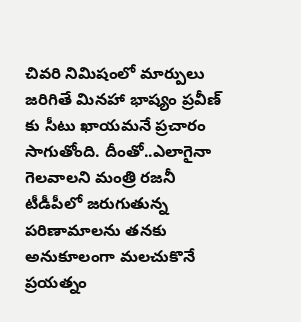చివరి నిమిషంలో మార్పులు జరిగితే మినహా భాష్యం ప్రవీణ్ కు సీటు ఖాయమనే ప్రచారం సాగుతోంది. దీంతో..ఎలాగైనా గెలవాలని మంత్రి రజనీ టీడీపీలో జరుగుతున్న పరిణామాలను తనకు అనుకూలంగా మలచుకొనే ప్రయత్నం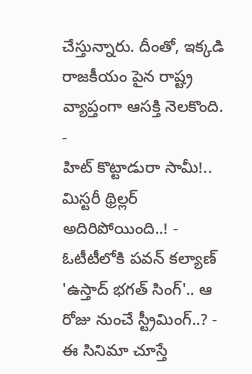చేస్తున్నారు. దీంతో, ఇక్కడి రాజకీయం పైన రాష్ట్ర వ్యాప్తంగా ఆసక్తి నెలకొంది.
-
హిట్ కొట్టాడురా సామీ!.. మిస్టరీ థ్రిల్లర్ అదిరిపోయింది..! -
ఓటీటీలోకి పవన్ కల్యాణ్ 'ఉస్తాద్ భగత్ సింగ్'.. ఆ రోజు నుంచే స్ట్రీమింగ్..? -
ఈ సినిమా చూస్తే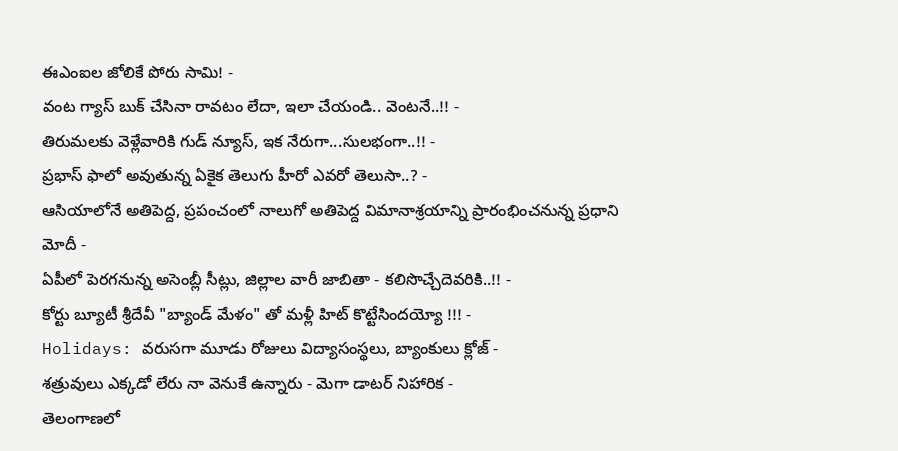ఈఎంఐల జోలికే పోరు సామి! -
వంట గ్యాస్ బుక్ చేసినా రావటం లేదా, ఇలా చేయండి.. వెంటనే..!! -
తిరుమలకు వెళ్లేవారికి గుడ్ న్యూస్, ఇక నేరుగా...సులభంగా..!! -
ప్రభాస్ ఫాలో అవుతున్న ఏకైక తెలుగు హీరో ఎవరో తెలుసా..? -
ఆసియాలోనే అతిపెద్ద, ప్రపంచంలో నాలుగో అతిపెద్ద విమానాశ్రయాన్ని ప్రారంభించనున్న ప్రధాని మోదీ -
ఏపీలో పెరగనున్న అసెంబ్లీ సీట్లు, జిల్లాల వారీ జాబితా - కలిసొచ్చేదెవరికి..!! -
కోర్టు బ్యూటీ శ్రీదేవీ "బ్యాండ్ మేళం" తో మళ్లీ హిట్ కొట్టేసిందయ్యో !!! -
Holidays: వరుసగా మూడు రోజులు విద్యాసంస్థలు, బ్యాంకులు క్లోజ్ -
శత్రువులు ఎక్కడో లేరు నా వెనుకే ఉన్నారు - మెగా డాటర్ నిహారిక -
తెలంగాణలో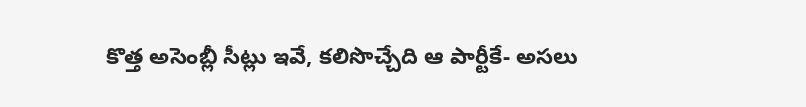కొత్త అసెంబ్లీ సీట్లు ఇవే, కలిసొచ్చేది ఆ పార్టీకే- అసలు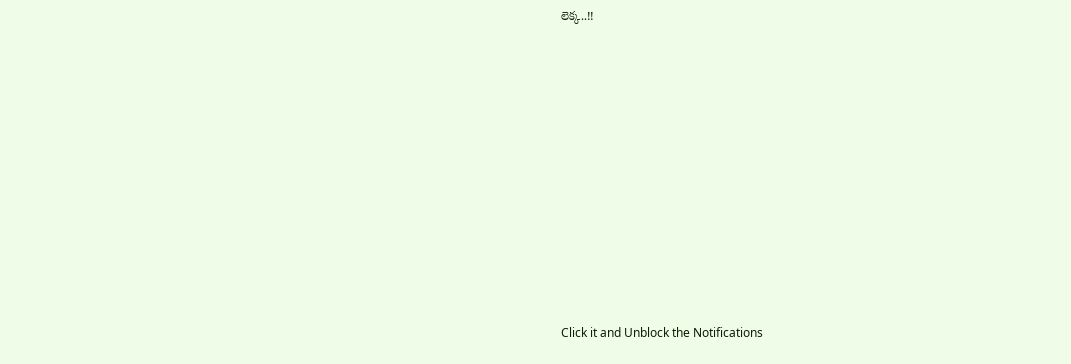లెక్క..!!












Click it and Unblock the Notifications